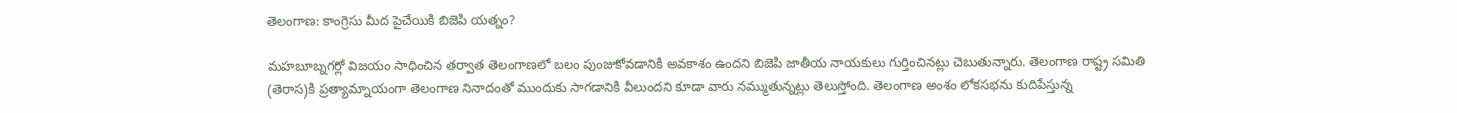తెలంగాణ: కాంగ్రెసు మీద పైచేయికి బిజెపి యత్నం?

మహబూబ్నగర్లో విజయం సాధించిన తర్వాత తెలంగాణలో బలం పుంజుకోవడానికి అవకాశం ఉందని బిజెపి జాతీయ నాయకులు గుర్తించినట్లు చెబుతున్నారు. తెలంగాణ రాష్ట్ర సమితి (తెరాస)కి ప్రత్యామ్నాయంగా తెలంగాణ నినాదంతో ముందుకు సాగడానికి వీలుందని కూడా వారు నమ్ముతున్నట్లు తెలుస్తోంది. తెలంగాణ అంశం లోకసభను కుదిపేస్తున్న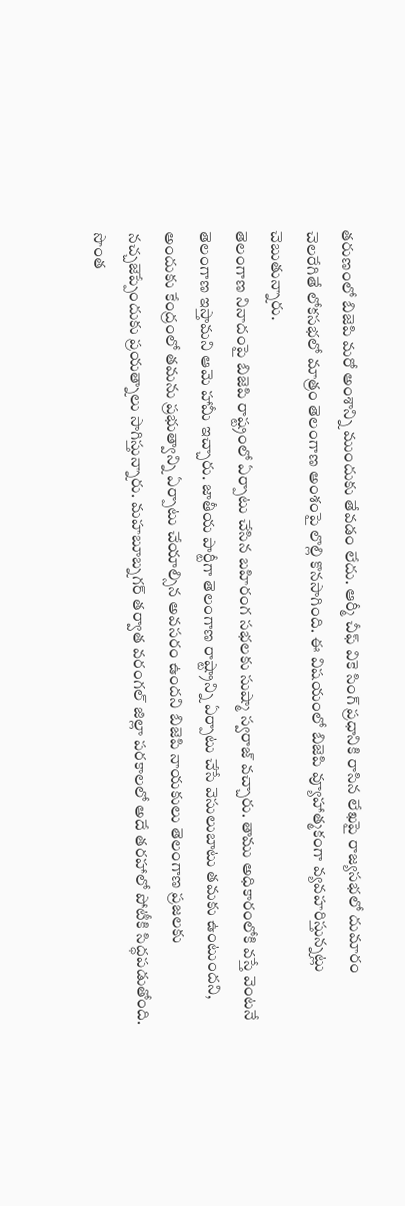తరుణంలో బిజెపి మరో అంశాన్ని ముందుకు తేవడం లేదు. ఆర్మీ చీఫ్ వికె సింగ్ ప్రధానికి రాసిన లేఖపై రాజ్యసభలో దుమారం చెలరేగితే లోకసభలో మాత్రం తెలంగాణ అంశంపై లొల్లి కొనసాగింది. ఈ విషయంలో బిజెపి వ్యూహాత్మకంగా వ్యవహరిస్తున్నట్లు చెబుతున్నారు.
తెలంగాణ నినాదంపై బిజెపి రాష్ట్రంలో ఏర్పాటు చేసిన బహిరంగ సభలకు సుష్మా స్వరాజ్ వచ్చారు. తాము అధికారంలోకి వస్తే వెంటనే తెలంగాణ ఇస్తామని ఆమె హామీ ఇచ్చారు. జాతీయ పార్టీగా తెలంగాణ రాష్ట్రాన్ని ఏర్పాటు చేసే వెసులుబాటు తమకు ఉంటుందని, అందుకు కేంద్రంలో తమను ప్రభుత్వాన్ని ఏర్పాటు చేయాల్సిన అవసరం ఉందని బిజెపి నాయకులు తెలంగాణ ప్రజలకు నచ్చజెప్పేందుకు ప్రయత్నాలు సాగిస్తున్నారు. మహబూబ్నగర్ తర్వాత వరంగల్ జిల్లా పరకాలలో అదే తరహాలో పోటీకి సిద్ధపడుతోంది. సొంత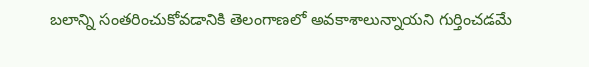బలాన్ని సంతరించుకోవడానికి తెలంగాణలో అవకాశాలున్నాయని గుర్తించడమే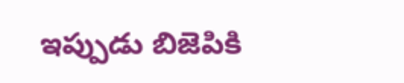ఇప్పుడు బిజెపికి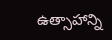ఉత్సాహాన్ని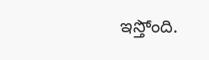ఇస్తోంది.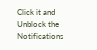Click it and Unblock the Notifications